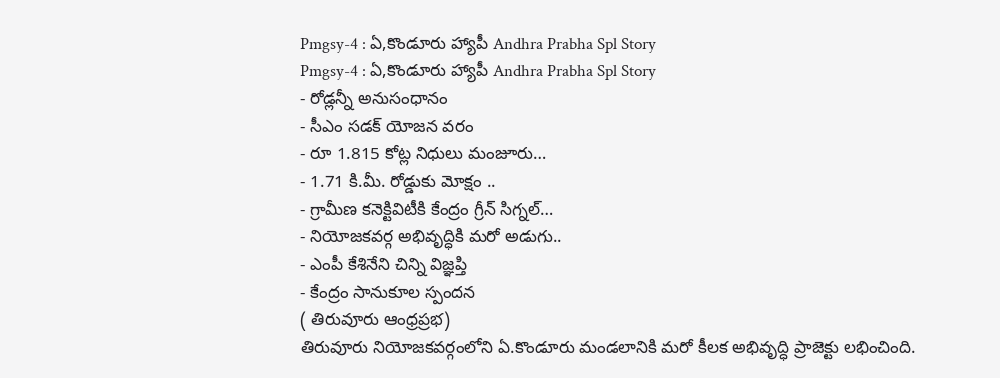Pmgsy-4 : ఏ,కొండూరు హ్యాపీ Andhra Prabha Spl Story
Pmgsy-4 : ఏ,కొండూరు హ్యాపీ Andhra Prabha Spl Story
- రోడ్లన్నీ అనుసంధానం
- సీఎం సడక్ యోజన వరం
- రూ 1.815 కోట్ల నిధులు మంజూరు…
- 1.71 కి.మీ. రోడ్డుకు మోక్షం ..
- గ్రామీణ కనెక్టివిటీకి కేంద్రం గ్రీన్ సిగ్నల్…
- నియోజకవర్గ అభివృద్ధికి మరో అడుగు..
- ఎంపీ కేశినేని చిన్ని విజ్ఞప్తి
- కేంద్రం సానుకూల స్పందన
( తిరువూరు ఆంధ్రప్రభ)
తిరువూరు నియోజకవర్గంలోని ఏ.కొండూరు మండలానికి మరో కీలక అభివృద్ధి ప్రాజెక్టు లభించింది.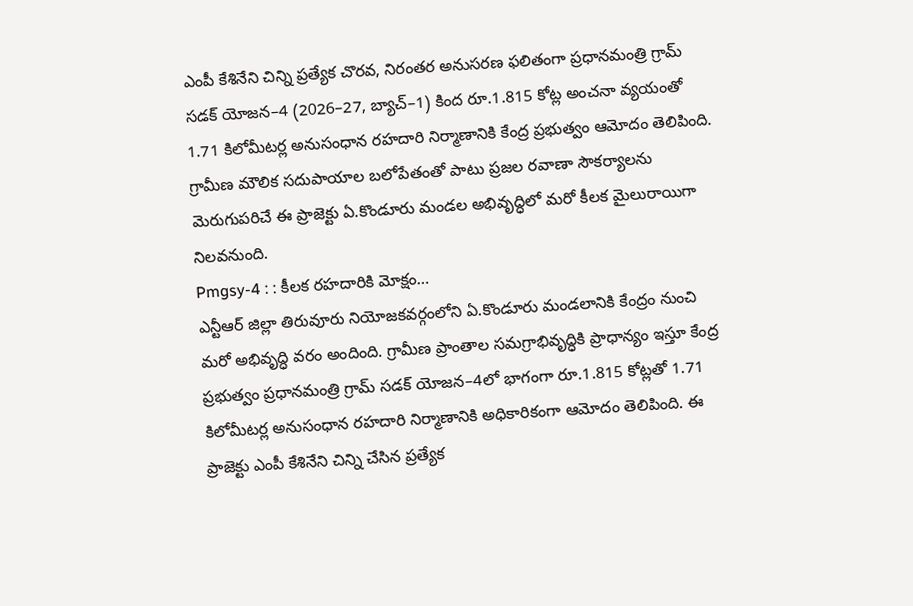ఎంపీ కేశినేని చిన్ని ప్రత్యేక చొరవ, నిరంతర అనుసరణ ఫలితంగా ప్రధానమంత్రి గ్రామ్ సడక్ యోజన–4 (2026–27, బ్యాచ్–1) కింద రూ.1.815 కోట్ల అంచనా వ్యయంతో 1.71 కిలోమీటర్ల అనుసంధాన రహదారి నిర్మాణానికి కేంద్ర ప్రభుత్వం ఆమోదం తెలిపింది. గ్రామీణ మౌలిక సదుపాయాల బలోపేతంతో పాటు ప్రజల రవాణా సౌకర్యాలను మెరుగుపరిచే ఈ ప్రాజెక్టు ఏ.కొండూరు మండల అభివృద్ధిలో మరో కీలక మైలురాయిగా నిలవనుంది.
Pmgsy-4 : : కీలక రహదారికి మోక్షం…
ఎన్టీఆర్ జిల్లా తిరువూరు నియోజకవర్గంలోని ఏ.కొండూరు మండలానికి కేంద్రం నుంచి మరో అభివృద్ధి వరం అందింది. గ్రామీణ ప్రాంతాల సమగ్రాభివృద్ధికి ప్రాధాన్యం ఇస్తూ కేంద్ర ప్రభుత్వం ప్రధానమంత్రి గ్రామ్ సడక్ యోజన–4లో భాగంగా రూ.1.815 కోట్లతో 1.71 కిలోమీటర్ల అనుసంధాన రహదారి నిర్మాణానికి అధికారికంగా ఆమోదం తెలిపింది. ఈ ప్రాజెక్టు ఎంపీ కేశినేని చిన్ని చేసిన ప్రత్యేక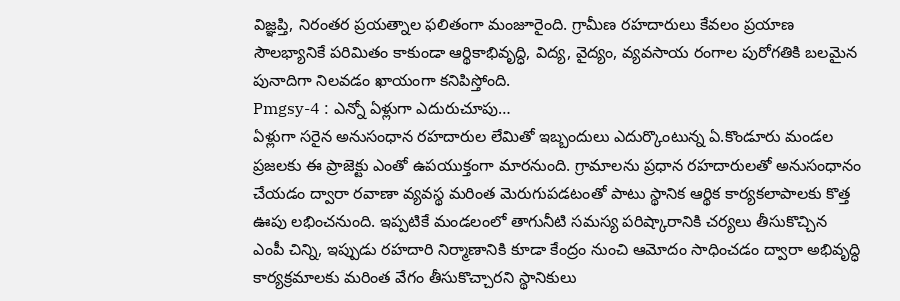విజ్ఞప్తి, నిరంతర ప్రయత్నాల ఫలితంగా మంజూరైంది. గ్రామీణ రహదారులు కేవలం ప్రయాణ సౌలభ్యానికే పరిమితం కాకుండా ఆర్థికాభివృద్ధి, విద్య, వైద్యం, వ్యవసాయ రంగాల పురోగతికి బలమైన పునాదిగా నిలవడం ఖాయంగా కనిపిస్తోంది.
Pmgsy-4 : ఎన్నో ఏళ్లుగా ఎదురుచూపు…
ఏళ్లుగా సరైన అనుసంధాన రహదారుల లేమితో ఇబ్బందులు ఎదుర్కొంటున్న ఏ.కొండూరు మండల ప్రజలకు ఈ ప్రాజెక్టు ఎంతో ఉపయుక్తంగా మారనుంది. గ్రామాలను ప్రధాన రహదారులతో అనుసంధానం చేయడం ద్వారా రవాణా వ్యవస్థ మరింత మెరుగుపడటంతో పాటు స్థానిక ఆర్థిక కార్యకలాపాలకు కొత్త ఊపు లభించనుంది. ఇప్పటికే మండలంలో తాగునీటి సమస్య పరిష్కారానికి చర్యలు తీసుకొచ్చిన ఎంపీ చిన్ని, ఇప్పుడు రహదారి నిర్మాణానికి కూడా కేంద్రం నుంచి ఆమోదం సాధించడం ద్వారా అభివృద్ధి కార్యక్రమాలకు మరింత వేగం తీసుకొచ్చారని స్థానికులు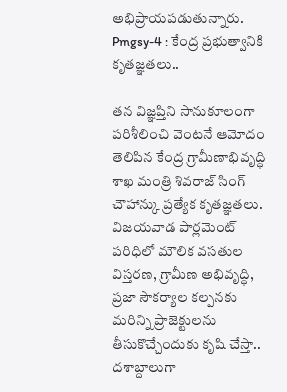అభిప్రాయపడుతున్నారు.
Pmgsy-4 : కేంద్ర ప్రభుత్వానికి కృతజ్ఞతలు..

తన విజ్ఞప్తిని సానుకూలంగా పరిశీలించి వెంటనే ఆమోదం తెలిపిన కేంద్ర గ్రామీణాభివృద్ధి శాఖ మంత్రి శివరాజ్ సింగ్ చౌహాన్కు ప్రత్యేక కృతజ్ఞతలు.
విజయవాడ పార్లమెంట్ పరిధిలో మౌలిక వసతుల విస్తరణ, గ్రామీణ అభివృద్ధి, ప్రజా సౌకర్యాల కల్పనకు మరిన్ని ప్రాజెక్టులను తీసుకొచ్చేందుకు కృషి చేస్తా.. దశాబ్దాలుగా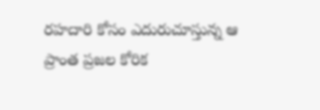రహదారి కోసం ఎదురుచూస్తున్న ఆ ప్రాంత ప్రజల కోరిక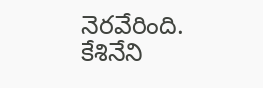నెరవేరింది.
కేశినేని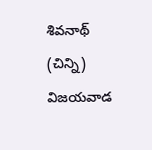శివనాథ్ (చిన్ని)
విజయవాడ